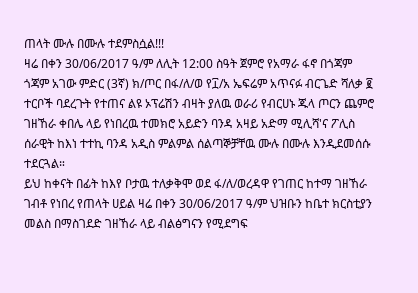ጠላት ሙሉ በሙሉ ተደምስሷል!!!
ዛሬ በቀን 30/06/2017 ዓ/ም ለሊት 12:00 ስዓት ጀምሮ የአማራ ፋኖ በጎጃም ጎጃም አገው ምድር (3ኛ) ክ/ጦር በፋ/ለ/ወ የ፲/አ ኤፍሬም አጥናፉ ብርጌድ ሻለቃ ፪ ተርቦች ባደረጉት የተጠና ልዩ ኦፕሬሽን ብዛት ያለዉ ወራሪ የብርሀኑ ጁላ ጦርን ጨምሮ ገዘኸራ ቀበሌ ላይ የነበረዉ ተመክሮ አይድን ባንዳ አዛይ አድማ ሚሊሻ'ና ፖሊስ ሰራዊት ከእነ ተተኪ ባንዳ አዲስ ምልምል ሰልጣኞቻቸዉ ሙሉ በሙሉ እንዲደመሰሱ ተደርጓል።
ይህ ከቀናት በፊት ከእየ ቦታዉ ተለቃቅሞ ወደ ፋ/ለ/ወረዳዋ የገጠር ከተማ ገዘኸራ ገብቶ የነበረ የጠላት ሀይል ዛሬ በቀን 30/06/2017 ዓ/ም ህዝቡን ከቤተ ክርስቲያን መልስ በማስገደድ ገዘኸራ ላይ ብልፅግናን የሚደግፍ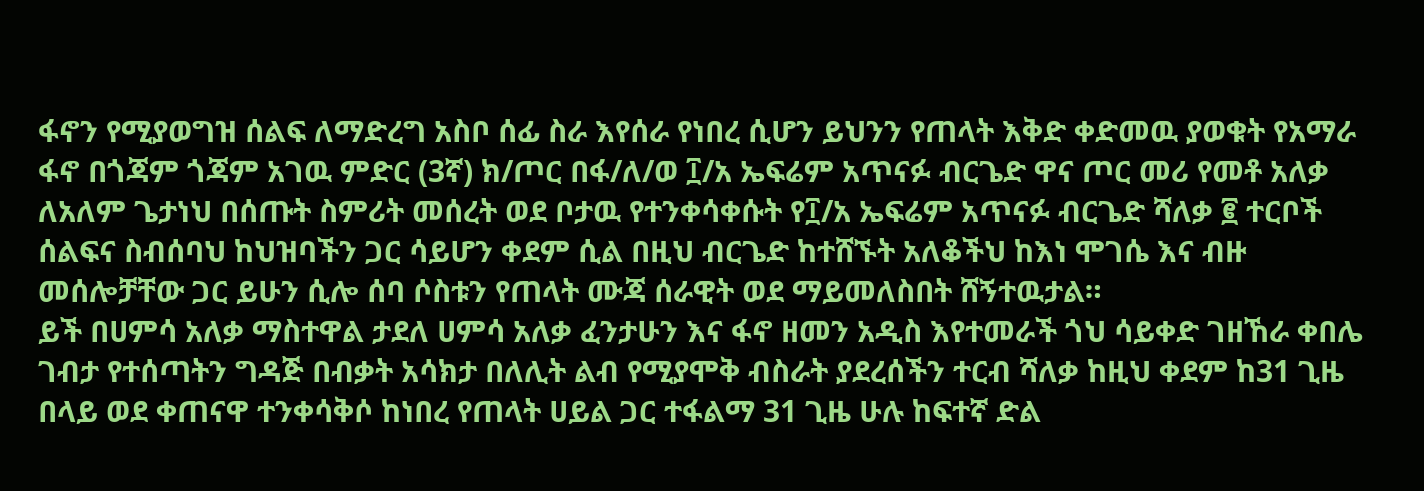ፋኖን የሚያወግዝ ሰልፍ ለማድረግ አስቦ ሰፊ ስራ እየሰራ የነበረ ሲሆን ይህንን የጠላት እቅድ ቀድመዉ ያወቁት የአማራ ፋኖ በጎጃም ጎጃም አገዉ ምድር (3ኛ) ክ/ጦር በፋ/ለ/ወ ፲/አ ኤፍሬም አጥናፉ ብርጌድ ዋና ጦር መሪ የመቶ አለቃ ለአለም ጌታነህ በሰጡት ስምሪት መሰረት ወደ ቦታዉ የተንቀሳቀሱት የ፲/አ ኤፍሬም አጥናፉ ብርጌድ ሻለቃ ፪ ተርቦች ሰልፍና ስብሰባህ ከህዝባችን ጋር ሳይሆን ቀደም ሲል በዚህ ብርጌድ ከተሸኙት አለቆችህ ከእነ ሞገሴ እና ብዙ መሰሎቻቸው ጋር ይሁን ሲሎ ሰባ ሶስቱን የጠላት ሙጃ ሰራዊት ወደ ማይመለስበት ሸኝተዉታል።
ይች በሀምሳ አለቃ ማስተዋል ታደለ ሀምሳ አለቃ ፈንታሁን እና ፋኖ ዘመን አዲስ እየተመራች ጎህ ሳይቀድ ገዘኸራ ቀበሌ ገብታ የተሰጣትን ግዳጅ በብቃት አሳክታ በለሊት ልብ የሚያሞቅ ብስራት ያደረሰችን ተርብ ሻለቃ ከዚህ ቀደም ከ31 ጊዜ በላይ ወደ ቀጠናዋ ተንቀሳቅሶ ከነበረ የጠላት ሀይል ጋር ተፋልማ 31 ጊዜ ሁሉ ከፍተኛ ድል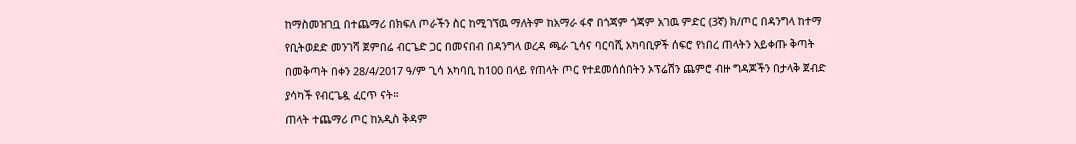ከማስመዝገቧ በተጨማሪ በክፍለ ጦራችን ስር ከሚገኘዉ ማለትም ከአማራ ፋኖ በጎጃም ጎጃም አገዉ ምድር (3ኛ) ክ/ጦር በዳንግላ ከተማ የቢትወደድ መንገሻ ጀምበሬ ብርጌድ ጋር በመናበብ በዳንግላ ወረዳ ጫራ ጊሳና ባርባሺ አካባቢዎች ሰፍሮ የነበረ ጠላትን አይቀጡ ቅጣት በመቅጣት በቀን 28/4/2017 ዓ/ም ጊሳ አካባቢ ከ100 በላይ የጠላት ጦር የተደመሰሰበትን ኦፕሬሽን ጨምሮ ብዙ ግዳጆችን በታላቅ ጀብድ ያሳካች የብርጌዷ ፈርጥ ናት።
ጠላት ተጨማሪ ጦር ከአዲስ ቅዳም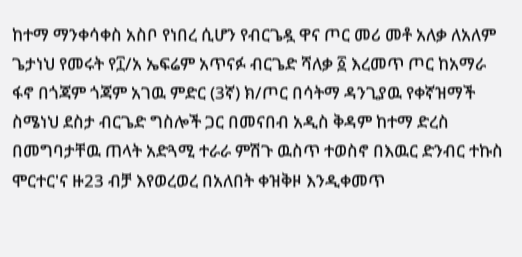ከተማ ማንቀሳቀስ አስቦ የነበረ ሲሆን የብርጌዷ ዋና ጦር መሪ መቶ አለቃ ለአለም ጌታነህ የመሩት የ፲/አ ኤፍሬም አጥናፉ ብርጌድ ሻለቃ ፩ እረመጥ ጦር ከአማራ ፋኖ በጎጃም ጎጃም አገዉ ምድር (3ኛ) ክ/ጦር በሳትማ ዳንጊያዉ የቀኛዝማች ስሜነህ ደስታ ብርጌድ ግስሎች ጋር በመናበብ አዲስ ቅዳም ከተማ ድረስ በመግባታቸዉ ጠላት አድጓሚ ተራራ ምሽጉ ዉስጥ ተወስኖ በእዉር ድንብር ተኩስ ሞርተር'ና ዙ23 ብቻ እየወረወረ በአለበት ቀዝቅዞ እንዲቀመጥ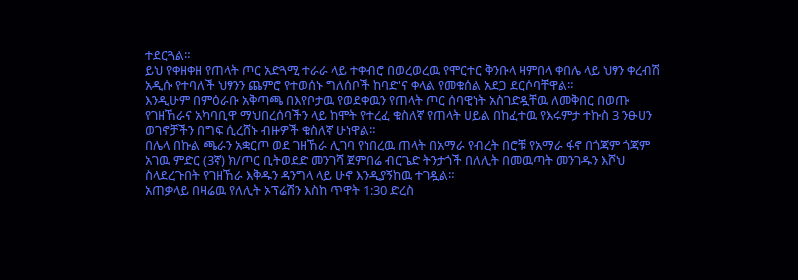ተደርጓል።
ይህ የቀዘቀዘ የጠላት ጦር አድጓሚ ተራራ ላይ ተቀብሮ በወረወረዉ የሞርተር ቅንቡላ ዛምበላ ቀበሌ ላይ ህፃን ቀረብሽ አዲሱ የተባለች ህፃንን ጨምሮ የተወሰኑ ግለሰቦች ከባድ'ና ቀላል የመቁሰል አደጋ ደርሶባቸዋል።
እንዲሁም በምዕራቡ አቅጣጫ በእየቦታዉ የወደቀዉን የጠላት ጦር ሰባዊነት አስገድዷቸዉ ለመቅበር በወጡ የገዘኸራና አካባቢዋ ማህበረሰባችን ላይ ከሞት የተረፈ ቁስለኛ የጠላት ሀይል በከፈተዉ የእሩምታ ተኩስ 3 ንፁሀን ወገኖቻችን በግፍ ሲረሸኑ ብዙዎች ቁስለኛ ሁነዋል።
በሌላ በኩል ጫራን አቋርጦ ወደ ገዘኸራ ሊገባ የነበረዉ ጠላት በአማራ የብረት በሮቹ የአማራ ፋኖ በጎጃም ጎጃም አገዉ ምድር (3ኛ) ክ/ጦር ቢትወደድ መንገሻ ጀምበሬ ብርጌድ ትንታጎች በለሊት በመዉጣት መንገዱን እሾህ ስላደረጉበት የገዘኸራ እቅዱን ዳንግላ ላይ ሁኖ እንዲያኝከዉ ተገዷል።
አጠቃላይ በዛሬዉ የለሊት ኦፕሬሽን እስከ ጥዋት 1:30 ድረስ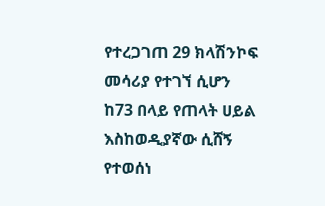የተረጋገጠ 29 ክላሽንኮፍ መሳሪያ የተገኘ ሲሆን ከ73 በላይ የጠላት ሀይል እስከወዲያኛው ሲሸኝ የተወሰነ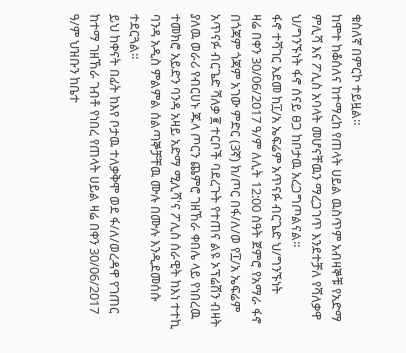ቁስለኛ በምርኮ ተይዟል።
ከሞተ ከቆሰለና ከተማረከ የጠላት ሀይል ዉስጥም አብዛኞቹ የአድማ ምሊሻ እና ፖሊስ አባላት መሆናቸዉን ማረጋገጥ እንደተቻለ የሻለቃዋ ህ/ግንኙነት ፋኖ ሰናይ ፀጋ ከቦታዉ አረጋግጦልናል።
ፋኖ ተሻገር አደመ ከ፲/አ ኤፍሬም አጥናፉ ብርጌድ ህ/ግንኙነት
ዛሬ በቀን 30/06/2017 ዓ/ም ለሊት 12:00 ስዓት ጀምሮ የአማራ ፋኖ በጎጃም ጎጃም አገው ምድር (3ኛ) ክ/ጦር በፋ/ለ/ወ የ፲/አ ኤፍሬም አጥናፉ ብርጌድ ሻለቃ ፪ ተርቦች ባደረጉት የተጠና ልዩ ኦፕሬሽን ብዛት ያለዉ ወራሪ የብርሀኑ ጁላ ጦርን ጨምሮ ገዘኸራ ቀበሌ ላይ የነበረዉ ተመክሮ አይድን ባንዳ አዛይ አድማ ሚሊሻ'ና ፖሊስ ሰራዊት ከእነ ተተኪ ባንዳ አዲስ ምልምል ሰልጣኞቻቸዉ ሙሉ በሙሉ እንዲደመሰሱ ተደርጓል።
ይህ ከቀናት በፊት ከእየ ቦታዉ ተለቃቅሞ ወደ ፋ/ለ/ወረዳዋ የገጠር ከተማ ገዘኸራ ገብቶ የነበረ የጠላት ሀይል ዛሬ በቀን 30/06/2017 ዓ/ም ህዝቡን ከቤተ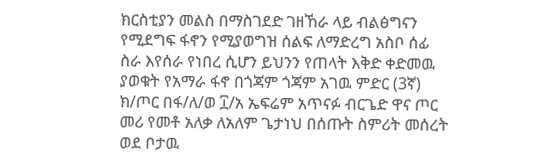ክርስቲያን መልስ በማስገደድ ገዘኸራ ላይ ብልፅግናን የሚደግፍ ፋኖን የሚያወግዝ ሰልፍ ለማድረግ አስቦ ሰፊ ስራ እየሰራ የነበረ ሲሆን ይህንን የጠላት እቅድ ቀድመዉ ያወቁት የአማራ ፋኖ በጎጃም ጎጃም አገዉ ምድር (3ኛ) ክ/ጦር በፋ/ለ/ወ ፲/አ ኤፍሬም አጥናፉ ብርጌድ ዋና ጦር መሪ የመቶ አለቃ ለአለም ጌታነህ በሰጡት ስምሪት መሰረት ወደ ቦታዉ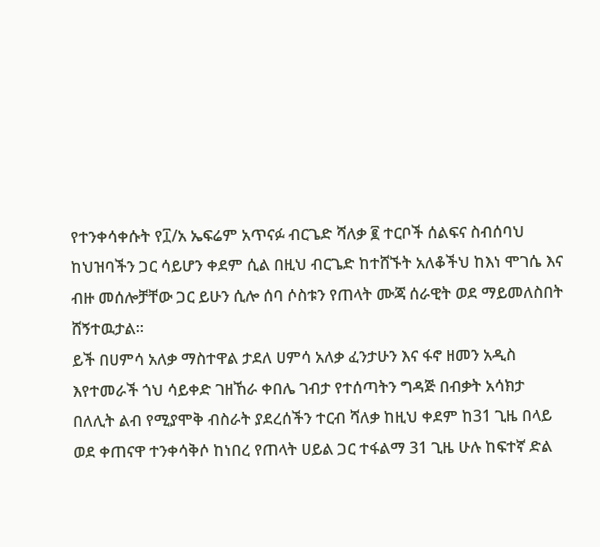የተንቀሳቀሱት የ፲/አ ኤፍሬም አጥናፉ ብርጌድ ሻለቃ ፪ ተርቦች ሰልፍና ስብሰባህ ከህዝባችን ጋር ሳይሆን ቀደም ሲል በዚህ ብርጌድ ከተሸኙት አለቆችህ ከእነ ሞገሴ እና ብዙ መሰሎቻቸው ጋር ይሁን ሲሎ ሰባ ሶስቱን የጠላት ሙጃ ሰራዊት ወደ ማይመለስበት ሸኝተዉታል።
ይች በሀምሳ አለቃ ማስተዋል ታደለ ሀምሳ አለቃ ፈንታሁን እና ፋኖ ዘመን አዲስ እየተመራች ጎህ ሳይቀድ ገዘኸራ ቀበሌ ገብታ የተሰጣትን ግዳጅ በብቃት አሳክታ በለሊት ልብ የሚያሞቅ ብስራት ያደረሰችን ተርብ ሻለቃ ከዚህ ቀደም ከ31 ጊዜ በላይ ወደ ቀጠናዋ ተንቀሳቅሶ ከነበረ የጠላት ሀይል ጋር ተፋልማ 31 ጊዜ ሁሉ ከፍተኛ ድል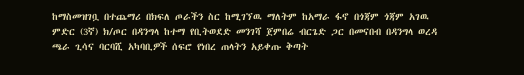ከማስመዝገቧ በተጨማሪ በክፍለ ጦራችን ስር ከሚገኘዉ ማለትም ከአማራ ፋኖ በጎጃም ጎጃም አገዉ ምድር (3ኛ) ክ/ጦር በዳንግላ ከተማ የቢትወደድ መንገሻ ጀምበሬ ብርጌድ ጋር በመናበብ በዳንግላ ወረዳ ጫራ ጊሳና ባርባሺ አካባቢዎች ሰፍሮ የነበረ ጠላትን አይቀጡ ቅጣት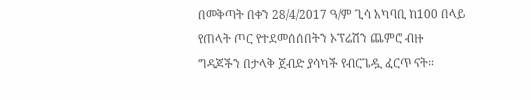በመቅጣት በቀን 28/4/2017 ዓ/ም ጊሳ አካባቢ ከ100 በላይ የጠላት ጦር የተደመሰሰበትን ኦፕሬሽን ጨምሮ ብዙ ግዳጆችን በታላቅ ጀብድ ያሳካች የብርጌዷ ፈርጥ ናት።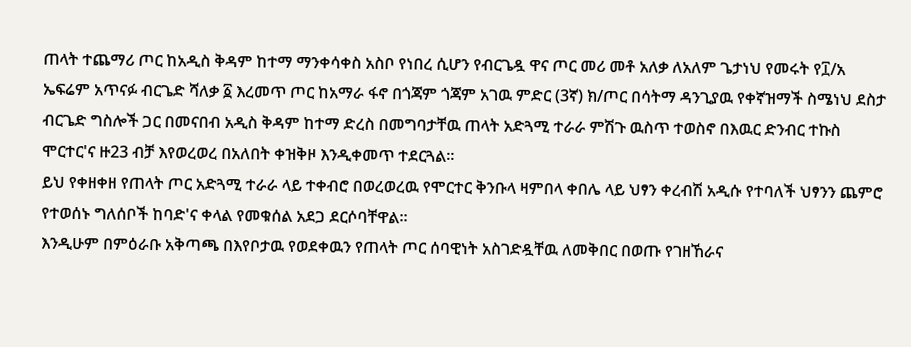ጠላት ተጨማሪ ጦር ከአዲስ ቅዳም ከተማ ማንቀሳቀስ አስቦ የነበረ ሲሆን የብርጌዷ ዋና ጦር መሪ መቶ አለቃ ለአለም ጌታነህ የመሩት የ፲/አ ኤፍሬም አጥናፉ ብርጌድ ሻለቃ ፩ እረመጥ ጦር ከአማራ ፋኖ በጎጃም ጎጃም አገዉ ምድር (3ኛ) ክ/ጦር በሳትማ ዳንጊያዉ የቀኛዝማች ስሜነህ ደስታ ብርጌድ ግስሎች ጋር በመናበብ አዲስ ቅዳም ከተማ ድረስ በመግባታቸዉ ጠላት አድጓሚ ተራራ ምሽጉ ዉስጥ ተወስኖ በእዉር ድንብር ተኩስ ሞርተር'ና ዙ23 ብቻ እየወረወረ በአለበት ቀዝቅዞ እንዲቀመጥ ተደርጓል።
ይህ የቀዘቀዘ የጠላት ጦር አድጓሚ ተራራ ላይ ተቀብሮ በወረወረዉ የሞርተር ቅንቡላ ዛምበላ ቀበሌ ላይ ህፃን ቀረብሽ አዲሱ የተባለች ህፃንን ጨምሮ የተወሰኑ ግለሰቦች ከባድ'ና ቀላል የመቁሰል አደጋ ደርሶባቸዋል።
እንዲሁም በምዕራቡ አቅጣጫ በእየቦታዉ የወደቀዉን የጠላት ጦር ሰባዊነት አስገድዷቸዉ ለመቅበር በወጡ የገዘኸራና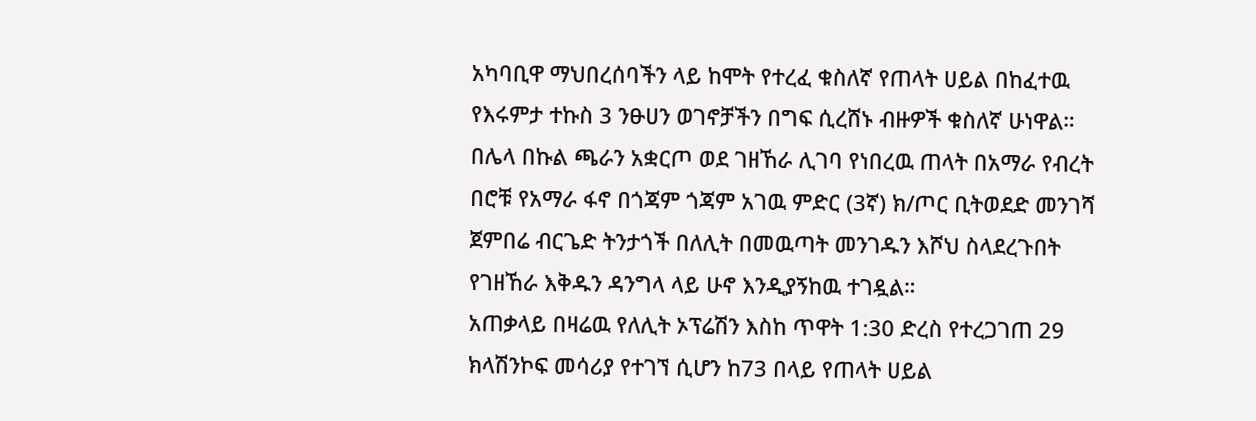አካባቢዋ ማህበረሰባችን ላይ ከሞት የተረፈ ቁስለኛ የጠላት ሀይል በከፈተዉ የእሩምታ ተኩስ 3 ንፁሀን ወገኖቻችን በግፍ ሲረሸኑ ብዙዎች ቁስለኛ ሁነዋል።
በሌላ በኩል ጫራን አቋርጦ ወደ ገዘኸራ ሊገባ የነበረዉ ጠላት በአማራ የብረት በሮቹ የአማራ ፋኖ በጎጃም ጎጃም አገዉ ምድር (3ኛ) ክ/ጦር ቢትወደድ መንገሻ ጀምበሬ ብርጌድ ትንታጎች በለሊት በመዉጣት መንገዱን እሾህ ስላደረጉበት የገዘኸራ እቅዱን ዳንግላ ላይ ሁኖ እንዲያኝከዉ ተገዷል።
አጠቃላይ በዛሬዉ የለሊት ኦፕሬሽን እስከ ጥዋት 1:30 ድረስ የተረጋገጠ 29 ክላሽንኮፍ መሳሪያ የተገኘ ሲሆን ከ73 በላይ የጠላት ሀይል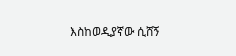እስከወዲያኛው ሲሸኝ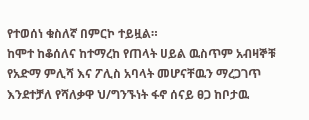የተወሰነ ቁስለኛ በምርኮ ተይዟል።
ከሞተ ከቆሰለና ከተማረከ የጠላት ሀይል ዉስጥም አብዛኞቹ የአድማ ምሊሻ እና ፖሊስ አባላት መሆናቸዉን ማረጋገጥ እንደተቻለ የሻለቃዋ ህ/ግንኙነት ፋኖ ሰናይ ፀጋ ከቦታዉ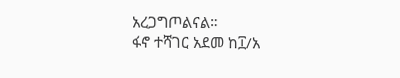አረጋግጦልናል።
ፋኖ ተሻገር አደመ ከ፲/አ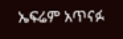ኤፍሬም አጥናፉ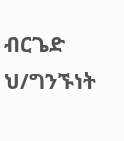ብርጌድ ህ/ግንኙነት